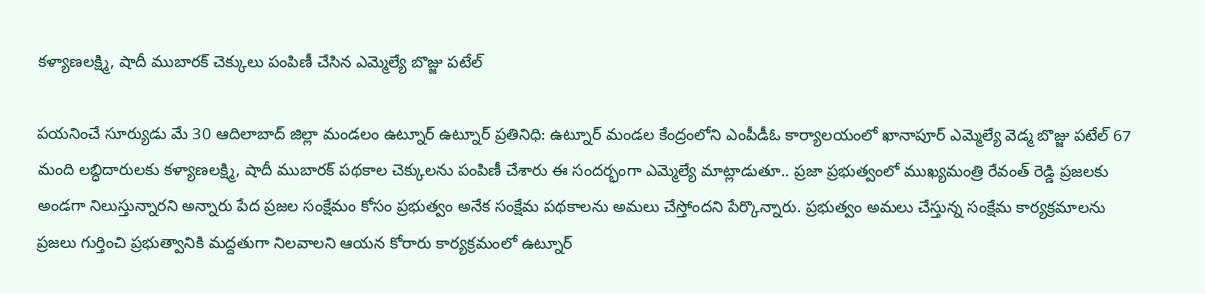కళ్యాణలక్ష్మి, షాదీ ముబారక్ చెక్కులు పంపిణీ చేసిన ఎమ్మెల్యే బొజ్జు పటేల్

పయనించే సూర్యుడు మే 30 ఆదిలాబాద్ జిల్లా మండలం ఉట్నూర్ ఉట్నూర్ ప్రతినిధి: ఉట్నూర్ మండల కేంద్రంలోని ఎంపీడీఓ కార్యాలయంలో ఖానాపూర్ ఎమ్మెల్యే వెడ్మ బొజ్జు పటేల్ 67 మంది లబ్ధిదారులకు కళ్యాణలక్ష్మి, షాదీ ముబారక్ పథకాల చెక్కులను పంపిణీ చేశారు ఈ సందర్భంగా ఎమ్మెల్యే మాట్లాడుతూ.. ప్రజా ప్రభుత్వంలో ముఖ్యమంత్రి రేవంత్ రెడ్డి ప్రజలకు అండగా నిలుస్తున్నారని అన్నారు పేద ప్రజల సంక్షేమం కోసం ప్రభుత్వం అనేక సంక్షేమ పథకాలను అమలు చేస్తోందని పేర్కొన్నారు. ప్రభుత్వం అమలు చేస్తున్న సంక్షేమ కార్యక్రమాలను ప్రజలు గుర్తించి ప్రభుత్వానికి మద్దతుగా నిలవాలని ఆయన కోరారు కార్యక్రమంలో ఉట్నూర్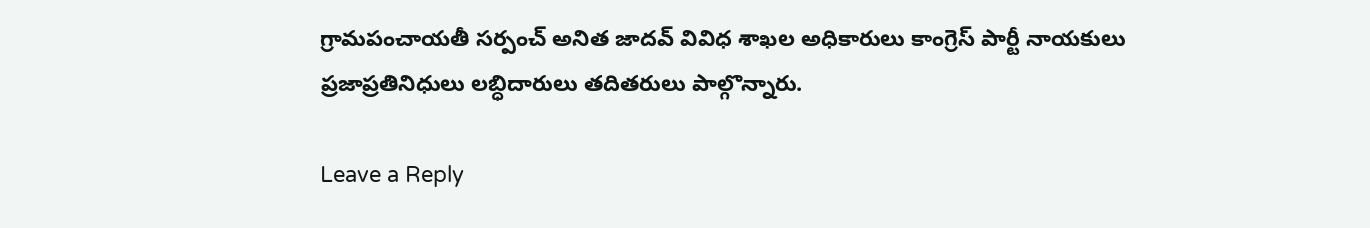గ్రామపంచాయతీ సర్పంచ్ అనిత జాదవ్ వివిధ శాఖల అధికారులు కాంగ్రెస్ పార్టీ నాయకులు ప్రజాప్రతినిధులు లబ్ధిదారులు తదితరులు పాల్గొన్నారు.

Leave a Reply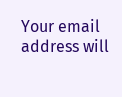Your email address will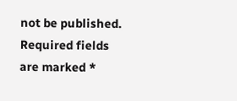not be published. Required fields are marked *